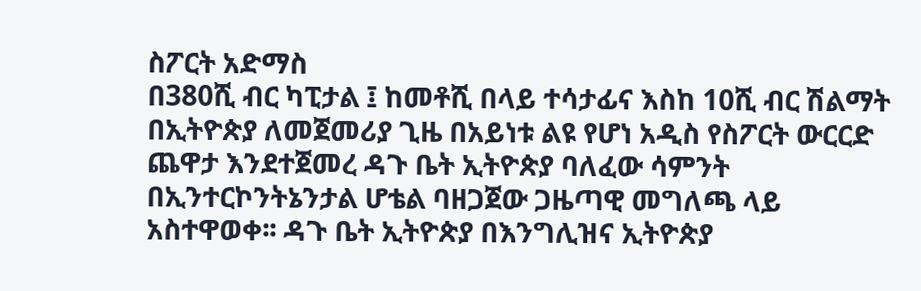ስፖርት አድማስ
በ380ሺ ብር ካፒታል ፤ ከመቶሺ በላይ ተሳታፊና እስከ 10ሺ ብር ሽልማት በኢትዮጵያ ለመጀመሪያ ጊዜ በአይነቱ ልዩ የሆነ አዲስ የስፖርት ውርርድ ጨዋታ እንደተጀመረ ዳጉ ቤት ኢትዮጵያ ባለፈው ሳምንት በኢንተርኮንትኔንታል ሆቴል ባዘጋጀው ጋዜጣዊ መግለጫ ላይ አስተዋወቀ፡፡ ዳጉ ቤት ኢትዮጵያ በእንግሊዝና ኢትዮጵያ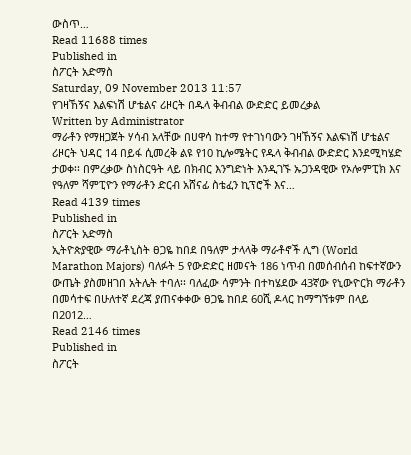ውስጥ…
Read 11688 times
Published in
ስፖርት አድማስ
Saturday, 09 November 2013 11:57
የገዛኸኝና እልፍነሽ ሆቴልና ሪዞርት በዱላ ቅብብል ውድድር ይመረቃል
Written by Administrator
ማራቶን የማዘጋጀት ሃሳብ አላቸው በሀዋሳ ከተማ የተገነባውን ገዛኸኝና እልፍነሽ ሆቴልና ሪዞርት ህዳር 14 በይፋ ሲመረቅ ልዩ የ10 ኪሎሜትር የዱላ ቅብብል ውድድር እንደሚካሄድ ታወቀ፡፡ በምረቃው ስነስርዓት ላይ በክብር እንግድነት እንዲገኙ ኡጋንዳዊው የኦሎምፒክ እና የዓለም ሻምፒዮን የማራቶን ድርብ አሸናፊ ስቴፈን ኪፕሮች እና…
Read 4139 times
Published in
ስፖርት አድማስ
ኢትዮጵያዊው ማራቶኒስት ፀጋዬ ከበደ በዓለም ታላላቅ ማራቶኖች ሊግ (World Marathon Majors) ባለፉት 5 የውድድር ዘመናት 186 ነጥብ በመሰብሰብ ከፍተኛውን ውጤት ያስመዘገበ አትሌት ተባለ፡፡ ባለፈው ሳምንት በተካሄደው 43ኛው የኒውዮርክ ማራቶን በመሳተፍ በሁለተኛ ደረጃ ያጠናቀቀው ፀጋዬ ከበደ 60ሺ ዶላር ከማግኘቱም በላይ በ2012…
Read 2146 times
Published in
ስፖርት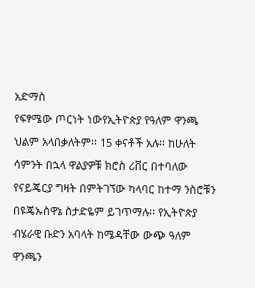አድማስ
የፍፃሜው ጦርነት ነውየኢትዮጵያ የዓለም ዋንጫ ህልም አላበቃለትም፡፡ 15 ቀናቶች አሉ፡፡ ከሁለት ሳምንት በኋላ ዋልያዎቹ ክሮስ ሪቨር በተባለው የናይጄርያ ግዛት በምትገኘው ካላባር ከተማ ንስሮቹን በዩጄኡስዋኔ ስታድዬም ይገጥማሉ፡፡ የኢትዮጵያ ብሄራዊ ቡድን አባላት ከሜዳቸው ውጭ ዓለም ዋንጫን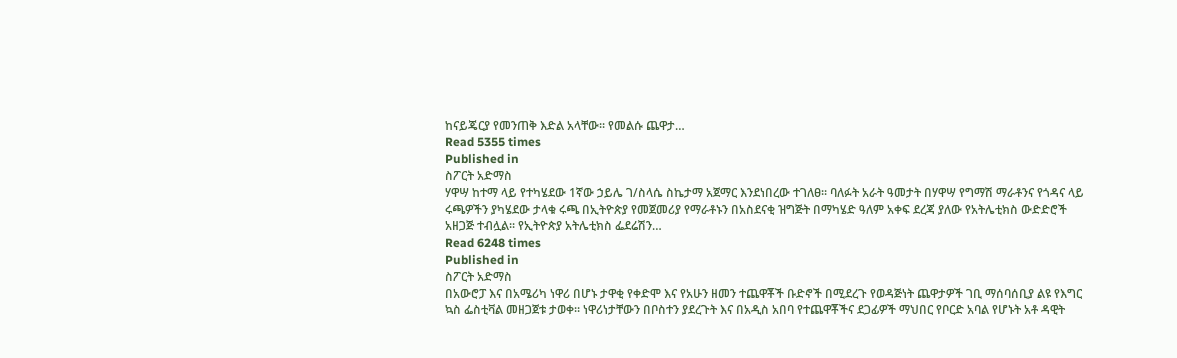ከናይጄርያ የመንጠቅ እድል አላቸው፡፡ የመልሱ ጨዋታ…
Read 5355 times
Published in
ስፖርት አድማስ
ሃዋሣ ከተማ ላይ የተካሄደው 1ኛው ኃይሌ ገ/ስላሴ ስኬታማ አጀማር እንደነበረው ተገለፀ፡፡ ባለፉት አራት ዓመታት በሃዋሣ የግማሽ ማራቶንና የጎዳና ላይ ሩጫዎችን ያካሄደው ታላቁ ሩጫ በኢትዮጵያ የመጀመሪያ የማራቶኑን በአስደናቂ ዝግጅት በማካሄድ ዓለም አቀፍ ደረጃ ያለው የአትሌቲክስ ውድድሮች አዘጋጅ ተብሏል፡፡ የኢትዮጵያ አትሌቲክስ ፌደሬሽን…
Read 6248 times
Published in
ስፖርት አድማስ
በአውሮፓ እና በአሜሪካ ነዋሪ በሆኑ ታዋቂ የቀድሞ እና የአሁን ዘመን ተጨዋቾች ቡድኖች በሚደረጉ የወዳጅነት ጨዋታዎች ገቢ ማሰባሰቢያ ልዩ የእግር ኳስ ፌስቲቫል መዘጋጀቱ ታወቀ፡፡ ነዋሪነታቸውን በቦስተን ያደረጉት እና በአዲስ አበባ የተጨዋቾችና ደጋፊዎች ማህበር የቦርድ አባል የሆኑት አቶ ዳዊት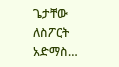ጌታቸው ለስፖርት አድማስ…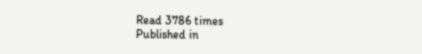Read 3786 times
Published in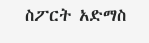ስፖርት አድማስ